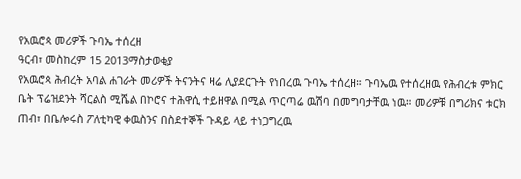የአዉሮጳ መሪዎች ጉባኤ ተሰረዘ
ዓርብ፣ መስከረም 15 2013ማስታወቂያ
የአዉሮጳ ሕብረት አባል ሐገራት መሪዎች ትናንትና ዛሬ ሊያደርጉት የነበረዉ ጉባኤ ተሰረዘ። ጉባኤዉ የተሰረዘዉ የሕብረቱ ምክር ቤት ፕሬዝደንት ሻርልስ ሚሼል በኮሮና ተሕዋሲ ተይዘዋል በሚል ጥርጣሬ ዉሽባ በመግባታቸዉ ነዉ። መሪዎቹ በግሪክና ቱርክ ጠብ፣ በቤሎሩስ ፖለቲካዊ ቀዉስንና በስደተኞች ጉዳይ ላይ ተነጋግረዉ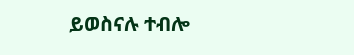ይወስናሉ ተብሎ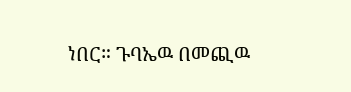ነበር። ጉባኤዉ በመጪዉ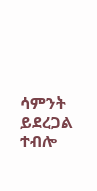ሳምንት ይደረጋል ተብሎ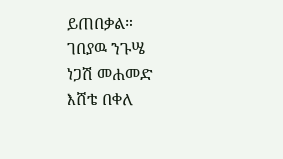ይጠበቃል።
ገበያዉ ንጉሤ
ነጋሽ መሐመድ
እሸቴ በቀለ